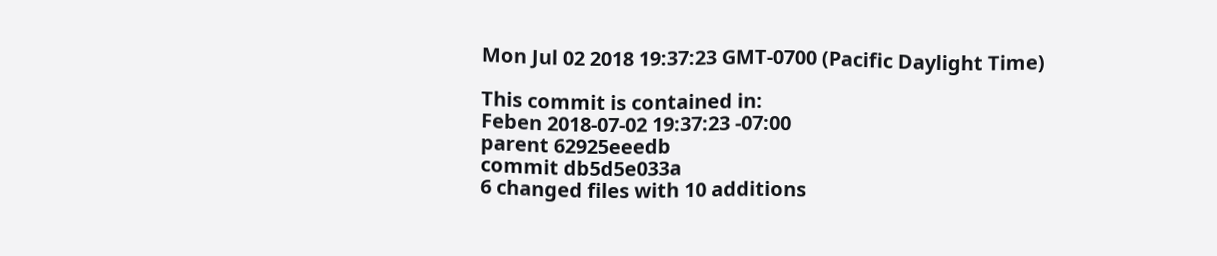Mon Jul 02 2018 19:37:23 GMT-0700 (Pacific Daylight Time)

This commit is contained in:
Feben 2018-07-02 19:37:23 -07:00
parent 62925eeedb
commit db5d5e033a
6 changed files with 10 additions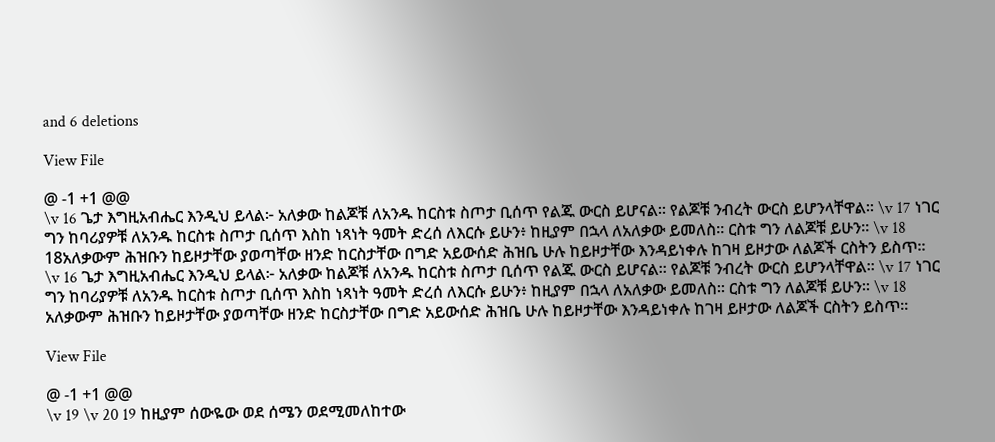and 6 deletions

View File

@ -1 +1 @@
\v 16 ጌታ እግዚአብሔር እንዲህ ይላል፦ አለቃው ከልጆቹ ለአንዱ ከርስቱ ስጦታ ቢሰጥ የልጁ ውርስ ይሆናል። የልጆቹ ንብረት ውርስ ይሆንላቸዋል። \v 17 ነገር ግን ከባሪያዎቹ ለአንዱ ከርስቱ ስጦታ ቢሰጥ እስከ ነጻነት ዓመት ድረሰ ለእርሱ ይሁን፥ ከዚያም በኋላ ለአለቃው ይመለስ። ርስቱ ግን ለልጆቹ ይሁን። \v 18 18አለቃውም ሕዝቡን ከይዞታቸው ያወጣቸው ዘንድ ከርስታቸው በግድ አይውሰድ ሕዝቤ ሁሉ ከይዞታቸው እንዳይነቀሉ ከገዛ ይዞታው ለልጆች ርስትን ይስጥ።
\v 16 ጌታ እግዚአብሔር እንዲህ ይላል፦ አለቃው ከልጆቹ ለአንዱ ከርስቱ ስጦታ ቢሰጥ የልጁ ውርስ ይሆናል። የልጆቹ ንብረት ውርስ ይሆንላቸዋል። \v 17 ነገር ግን ከባሪያዎቹ ለአንዱ ከርስቱ ስጦታ ቢሰጥ እስከ ነጻነት ዓመት ድረሰ ለእርሱ ይሁን፥ ከዚያም በኋላ ለአለቃው ይመለስ። ርስቱ ግን ለልጆቹ ይሁን። \v 18 አለቃውም ሕዝቡን ከይዞታቸው ያወጣቸው ዘንድ ከርስታቸው በግድ አይውሰድ ሕዝቤ ሁሉ ከይዞታቸው እንዳይነቀሉ ከገዛ ይዞታው ለልጆች ርስትን ይስጥ።

View File

@ -1 +1 @@
\v 19 \v 20 19 ከዚያም ሰውዬው ወደ ሰሜን ወደሚመለከተው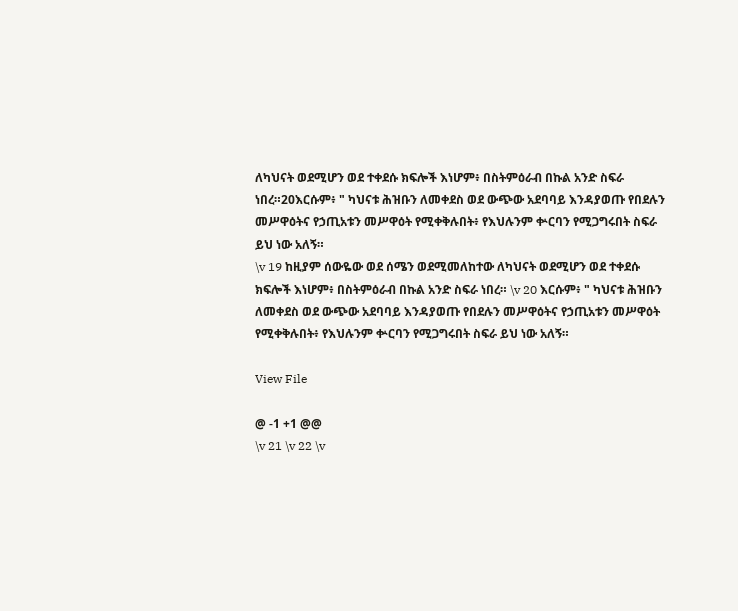ለካህናት ወደሚሆን ወደ ተቀደሱ ክፍሎች እነሆም፥ በስትምዕራብ በኩል አንድ ስፍራ ነበረ።20እርሱም፥ " ካህናቱ ሕዝቡን ለመቀደስ ወደ ውጭው አደባባይ እንዳያወጡ የበደሉን መሥዋዕትና የኃጢአቱን መሥዋዕት የሚቀቅሉበት፥ የእህሉንም ቍርባን የሚጋግሩበት ስፍራ ይህ ነው አለኝ።
\v 19 ከዚያም ሰውዬው ወደ ሰሜን ወደሚመለከተው ለካህናት ወደሚሆን ወደ ተቀደሱ ክፍሎች እነሆም፥ በስትምዕራብ በኩል አንድ ስፍራ ነበረ። \v 20 እርሱም፥ " ካህናቱ ሕዝቡን ለመቀደስ ወደ ውጭው አደባባይ እንዳያወጡ የበደሉን መሥዋዕትና የኃጢአቱን መሥዋዕት የሚቀቅሉበት፥ የእህሉንም ቍርባን የሚጋግሩበት ስፍራ ይህ ነው አለኝ።

View File

@ -1 +1 @@
\v 21 \v 22 \v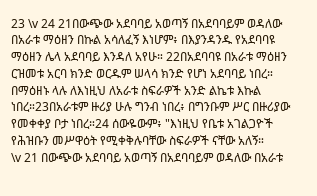23 \v 24 21በውጭው አደባባይ አወጣኝ በአደባባይም ወዳለው በአራቱ ማዕዘን በኩል አሳለፈኝ እነሆም፥ በእያንዳንዱ የአደባባዩ ማዕዘን ሌላ አደባባይ እንዳለ አየሁ። 22በአደባባዩ በአራቱ ማዕዘን ርዝመቱ አርባ ክንድ ወርዱም ሠላሳ ክንድ የሆነ አደባባይ ነበረ። በማዕዘኑ ላሉ ለእነዚህ ለአራቱ ስፍራዎች አንድ ልኬቱ እኩል ነበረ።23በአራቱም ዙሪያ ሁሉ ግንብ ነበረ፥ በግንቡም ሥር በዙሪያው የመቀቀያ ቦታ ነበረ።24 ሰውዬውም፥ "እነዚህ የቤቱ አገልጋዮች የሕዝቡን መሥዋዕት የሚቀቅሉባቸው ስፍራዎች ናቸው አለኝ።
\v 21 በውጭው አደባባይ አወጣኝ በአደባባይም ወዳለው በአራቱ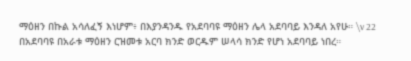ማዕዘን በኩል አሳለፈኝ እነሆም፥ በእያንዳንዱ የአደባባዩ ማዕዘን ሌላ አደባባይ እንዳለ አየሁ። \v 22 በአደባባዩ በአራቱ ማዕዘን ርዝመቱ አርባ ክንድ ወርዱም ሠላሳ ክንድ የሆነ አደባባይ ነበረ።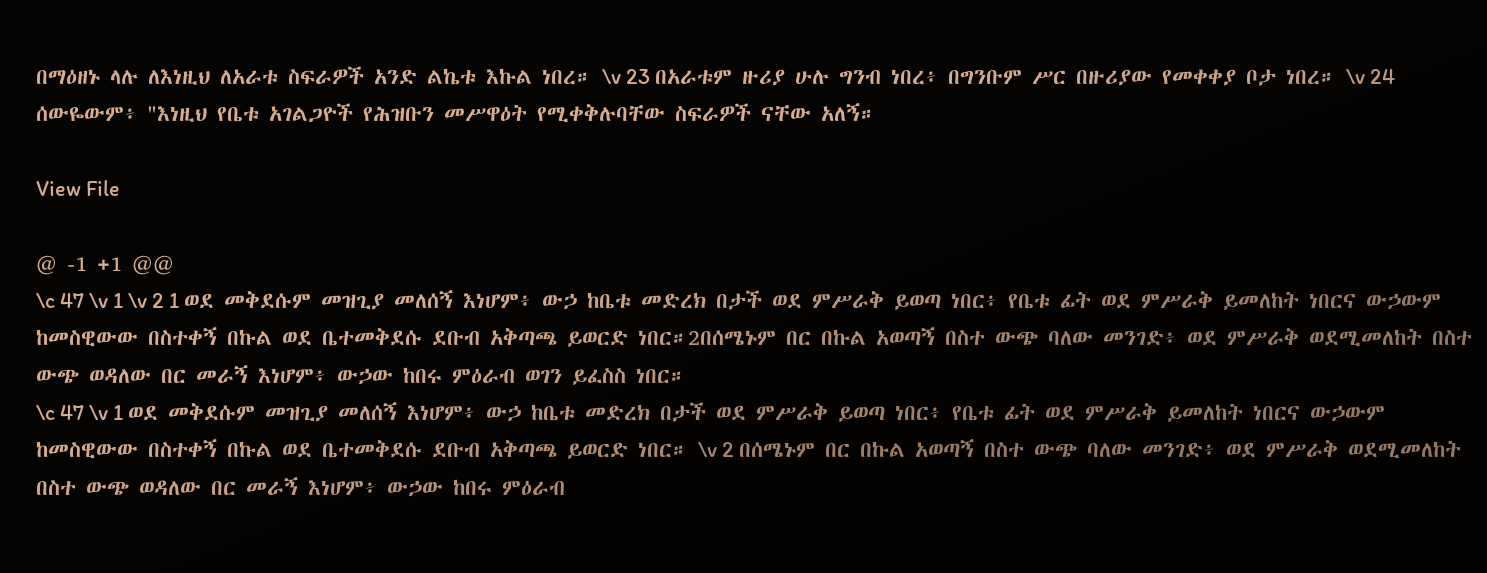በማዕዘኑ ላሉ ለእነዚህ ለአራቱ ስፍራዎች አንድ ልኬቱ እኩል ነበረ። \v 23 በአራቱም ዙሪያ ሁሉ ግንብ ነበረ፥ በግንቡም ሥር በዙሪያው የመቀቀያ ቦታ ነበረ። \v 24 ሰውዬውም፥ "እነዚህ የቤቱ አገልጋዮች የሕዝቡን መሥዋዕት የሚቀቅሉባቸው ስፍራዎች ናቸው አለኝ።

View File

@ -1 +1 @@
\c 47 \v 1 \v 2 1 ወደ መቅደሱም መዝጊያ መለሰኝ እነሆም፥ ውኃ ከቤቱ መድረክ በታች ወደ ምሥራቅ ይወጣ ነበር፥ የቤቱ ፊት ወደ ምሥራቅ ይመለከት ነበርና ውኃውም ከመስዊውው በስተቀኝ በኩል ወደ ቤተመቅደሱ ደቡብ አቅጣጫ ይወርድ ነበር።2በሰሜኑም በር በኩል አወጣኝ በስተ ውጭ ባለው መንገድ፥ ወደ ምሥራቅ ወደሚመለከት በስተ ውጭ ወዳለው በር መራኝ እነሆም፥ ውኃው ከበሩ ምዕራብ ወገን ይፈስስ ነበር።
\c 47 \v 1 ወደ መቅደሱም መዝጊያ መለሰኝ እነሆም፥ ውኃ ከቤቱ መድረክ በታች ወደ ምሥራቅ ይወጣ ነበር፥ የቤቱ ፊት ወደ ምሥራቅ ይመለከት ነበርና ውኃውም ከመስዊውው በስተቀኝ በኩል ወደ ቤተመቅደሱ ደቡብ አቅጣጫ ይወርድ ነበር። \v 2 በሰሜኑም በር በኩል አወጣኝ በስተ ውጭ ባለው መንገድ፥ ወደ ምሥራቅ ወደሚመለከት በስተ ውጭ ወዳለው በር መራኝ እነሆም፥ ውኃው ከበሩ ምዕራብ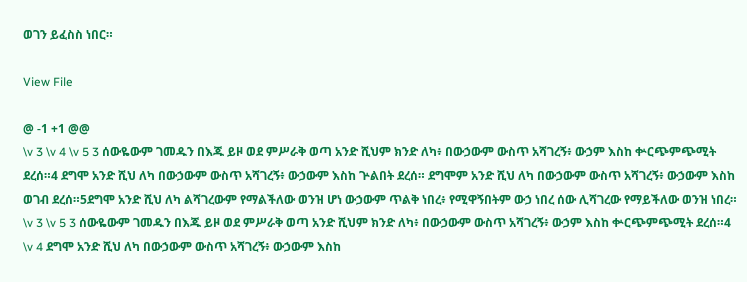ወገን ይፈስስ ነበር።

View File

@ -1 +1 @@
\v 3 \v 4 \v 5 3 ሰውዬውም ገመዱን በእጁ ይዞ ወደ ምሥራቅ ወጣ አንድ ሺህም ክንድ ለካ፥ በውኃውም ውስጥ አሻገረኝ፥ ውኃም እስከ ቍርጭምጭሚት ደረሰ።4 ደግሞ አንድ ሺህ ለካ በውኃውም ውስጥ አሻገረኝ፥ ውኃውም እስከ ጕልበት ደረሰ። ደግሞም አንድ ሺህ ለካ በውኃውም ውስጥ አሻገረኝ፥ ውኃውም እስከ ወገብ ደረሰ።5ደግሞ አንድ ሺህ ለካ ልሻገረውም የማልችለው ወንዝ ሆነ ውኃውም ጥልቅ ነበረ፥ የሚዋኝበትም ውኃ ነበረ ሰው ሊሻገረው የማይችለው ወንዝ ነበረ።
\v 3 \v 5 3 ሰውዬውም ገመዱን በእጁ ይዞ ወደ ምሥራቅ ወጣ አንድ ሺህም ክንድ ለካ፥ በውኃውም ውስጥ አሻገረኝ፥ ውኃም እስከ ቍርጭምጭሚት ደረሰ።4 \v 4 ደግሞ አንድ ሺህ ለካ በውኃውም ውስጥ አሻገረኝ፥ ውኃውም እስከ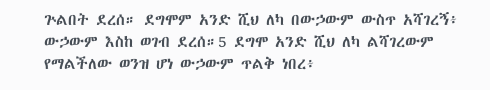ጕልበት ደረሰ። ደግሞም አንድ ሺህ ለካ በውኃውም ውስጥ አሻገረኝ፥ ውኃውም እስከ ወገብ ደረሰ።5 ደግሞ አንድ ሺህ ለካ ልሻገረውም የማልችለው ወንዝ ሆነ ውኃውም ጥልቅ ነበረ፥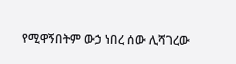የሚዋኝበትም ውኃ ነበረ ሰው ሊሻገረው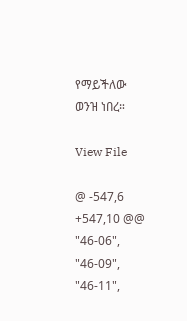የማይችለው ወንዝ ነበረ።

View File

@ -547,6 +547,10 @@
"46-06",
"46-09",
"46-11",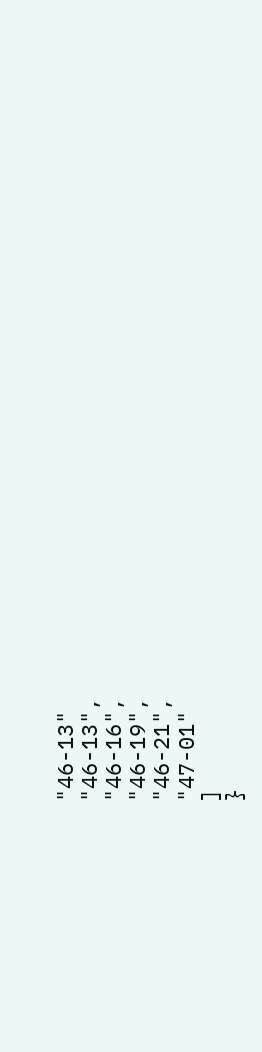"46-13"
"46-13",
"46-16",
"46-19",
"46-21",
"47-01"
]
}